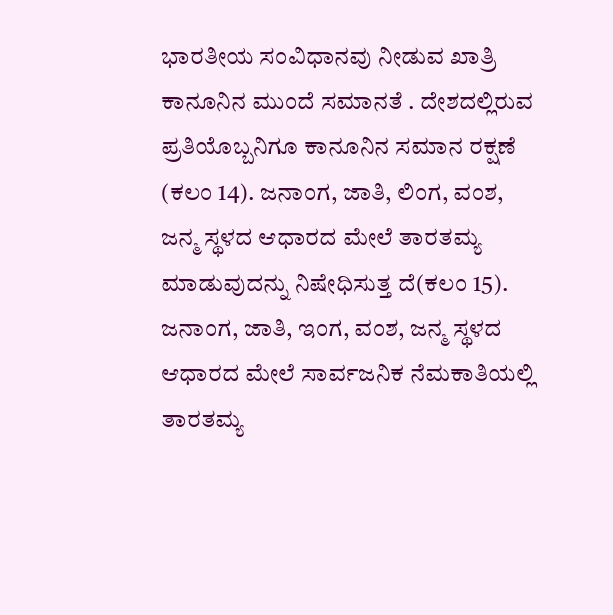ಭಾರತೀಯ ಸಂವಿಧಾನವು ನೀಡುವ ಖಾತ್ರಿ ಕಾನೂನಿನ ಮುಂದೆ ಸಮಾನತೆ . ದೇಶದಲ್ಲಿರುವ ಪ್ರತಿಯೊಬ್ಬನಿಗೂ ಕಾನೂನಿನ ಸಮಾನ ರಕ್ಷಣೆ (ಕಲಂ 14). ಜನಾಂಗ, ಜಾತಿ, ಲಿಂಗ, ವಂಶ, ಜನ್ಮ ಸ್ಥಳದ ಆಧಾರದ ಮೇಲೆ ತಾರತಮ್ಯ ಮಾಡುವುದನ್ನು ನಿಷೇಧಿಸುತ್ತ ದೆ(ಕಲಂ 15). ಜನಾಂಗ, ಜಾತಿ, ಇಂಗ, ವಂಶ, ಜನ್ಮ ಸ್ಥಳದ ಆಧಾರದ ಮೇಲೆ ಸಾರ್ವಜನಿಕ ನೆಮಕಾತಿಯಲ್ಲಿ ತಾರತಮ್ಯ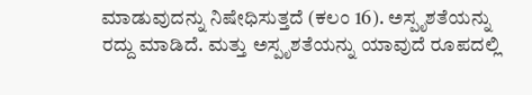ಮಾಡುವುದನ್ನು ನಿಷೇಧಿಸುತ್ತದೆ (ಕಲಂ 16). ಅಸ್ಪೃಶತೆಯನ್ನು ರದ್ದು ಮಾಡಿದೆ. ಮತ್ತು ಅಸ್ಪೃಶತೆಯನ್ನು ಯಾವುದೆ ರೂಪದಲ್ಲಿ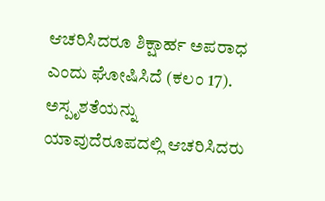ಆಚರಿಸಿದರೂ ಶಿಕ್ಷಾರ್ಹ ಅಪರಾಧ ಎಂದು ಘೋಷಿಸಿದೆ (ಕಲಂ 17). ಅಸ್ಪೃಶತೆಯನ್ನು ಯಾವುದೆರೂಪದಲ್ಲಿ ಆಚರಿಸಿದರು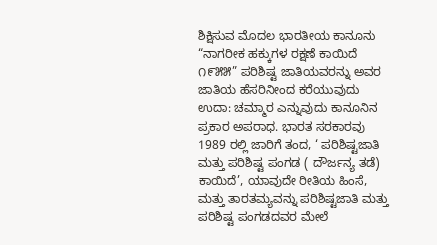ಶಿಕ್ಷಿಸುವ ಮೊದಲ ಭಾರತೀಯ ಕಾನೂನು “ನಾಗರೀಕ ಹಕ್ಕುಗಳ ರಕ್ಷಣೆ ಕಾಯಿದೆ ೧೯೫೫” ಪರಿಶಿಷ್ಟ ಜಾತಿಯವರನ್ನು ಅವರ ಜಾತಿಯ ಹೆಸರಿನೀಂದ ಕರೆಯುವುದು ಉದಾ: ಚಮ್ಮಾರ ಎನ್ನುವುದು ಕಾನೂನಿನ ಪ್ರಕಾರ ಅಪರಾಧ. ಭಾರತ ಸರಕಾರವು 1989 ರಲ್ಲಿ ಜಾರಿಗೆ ತಂದ, ‘ ಪರಿಶಿಷ್ಟಜಾತಿ ಮತ್ತು ಪರಿಶಿಷ್ಟ ಪಂಗಡ ( ದೌರ್ಜನ್ಯ ತಡೆ) ಕಾಯಿದೆ’, ಯಾವುದೇ ರೀತಿಯ ಹಿಂಸೆ, ಮತ್ತು ತಾರತಮ್ಯವನ್ನು ಪರಿಶಿಷ್ಟಜಾತಿ ಮತ್ತು ಪರಿಶಿಷ್ಟ ಪಂಗಡದವರ ಮೇಲೆ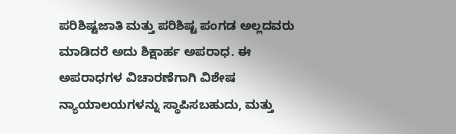ಪರಿಶಿಷ್ಟಜಾತಿ ಮತ್ತು ಪರಿಶಿಷ್ಟ ಪಂಗಡ ಅಲ್ಲದವರು ಮಾಡಿದರೆ ಅದು ಶಿಕ್ಷಾರ್ಹ ಅಪರಾಧ. ಈ ಅಪರಾಧಗಳ ವಿಚಾರಣೆಗಾಗಿ ವಿಶೇಷ ನ್ಯಾಯಾಲಯಗಳನ್ನು ಸ್ಥಾಪಿಸಬಹುದು, ಮತ್ತು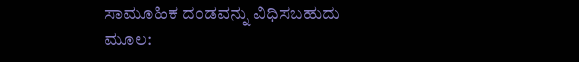ಸಾಮೂಹಿಕ ದಂಡವನ್ನು ವಿಧಿಸಬಹುದು ಮೂಲ: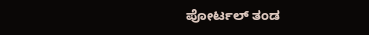ಪೋರ್ಟಲ್ ತಂಡ